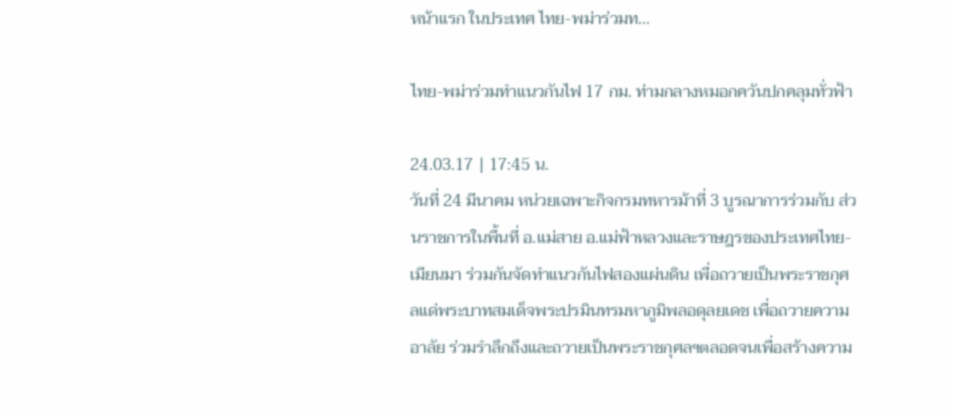หน้าแรก ในประเทศ ไทย-พม่าร่วมท...

ไทย-พม่าร่วมทำแนวกันไฟ 17 กม. ท่ามกลางหมอกควันปกคลุมทั่วฟ้า

24.03.17 | 17:45 น.
วันที่ 24 มีนาคม หน่วยเฉพาะกิจกรมทหารม้าที่ 3 บูรณาการร่วมกับ ส่วนราชการในพื้นที่ อ.แม่สาย อ.แม่ฟ้าหลวงและราษฎรของประเทศไทย-เมียนมา ร่วมกันจัดทำแนวกันไฟสองแผ่นดิน เพื่อถวายเป็นพระราชกุศลแด่พระบาทสมเด็จพระปรมินทรมหาภูมิพลอดุลยเดช เพื่อถวายความอาลัย ร่วมรำลึกถึงและถวายเป็นพระราชกุศลฯตลอดจนเพื่อสร้างความ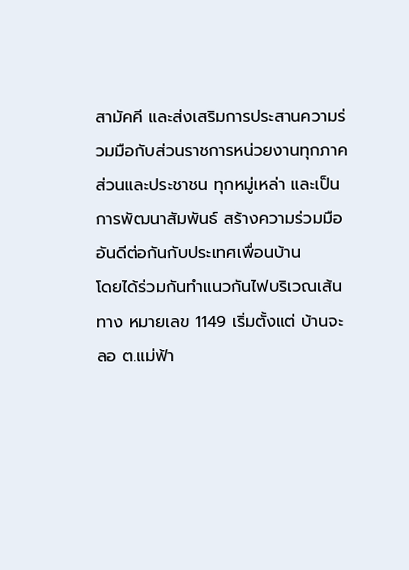สามัคคี และส่งเสริมการประสานความร่วมมือกับส่วนราชการหน่วยงานทุกภาคส่วนและประชาชน ทุกหมู่เหล่า และเป็นการพัฒนาสัมพันธ์ สร้างความร่วมมืออันดีต่อกันกับประเทศเพื่อนบ้าน
โดยได้ร่วมกันทำแนวกันไฟบริเวณเส้นทาง หมายเลข 1149 เริ่มตั้งแต่ บ้านจะลอ ต.แม่ฟ้า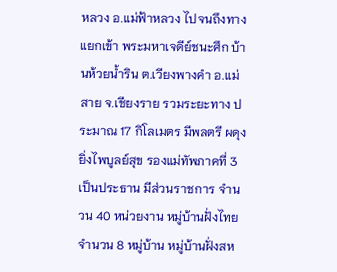หลวง อ.แม่ฟ้าหลวง ไปจนถึงทางแยกเข้า พระมหาเจดีย์ชนะศึก บ้านห้วยน้ำริน ต.เวียงพางคำ อ.แม่สาย จ.เชียงราย รวมระยะทาง ประมาณ 17 กิโลเมตร มีพลตรี ผดุง  ยิ่งไพบูลย์สุข รองแม่ทัพภาคที่ 3 เป็นประธาน มีส่วนราชการ จำนวน 40 หน่วยงาน หมู่บ้านฝั่งไทย จำนวน 8 หมู่บ้าน หมู่บ้านฝั่งสห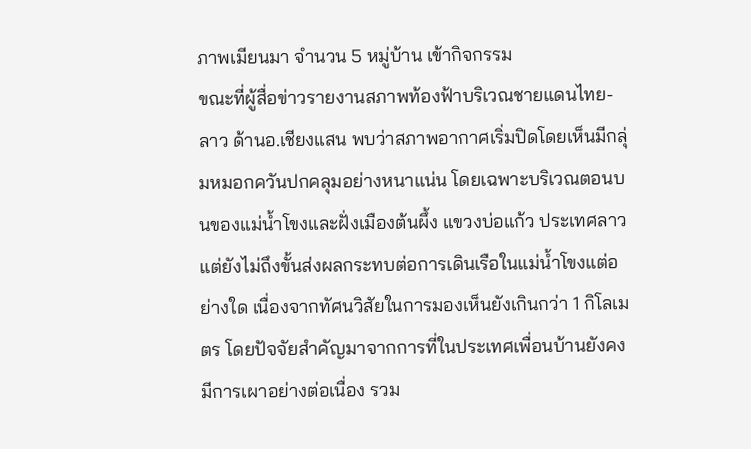ภาพเมียนมา จำนวน 5 หมู่บ้าน เข้ากิจกรรม
ขณะที่ผู้สื่อข่าวรายงานสภาพท้องฟ้าบริเวณชายแดนไทย-ลาว ด้านอ.เชียงแสน พบว่าสภาพอากาศเริ่มปิดโดยเห็นมีกลุ่มหมอกควันปกคลุมอย่างหนาแน่น โดยเฉพาะบริเวณตอนบนของแม่น้ำโขงและฝั่งเมืองต้นผึ้ง แขวงบ่อแก้ว ประเทศลาว แต่ยังไม่ถึงขั้นส่งผลกระทบต่อการเดินเรือในแม่น้ำโขงแต่อย่างใด เนื่องจากทัศนวิสัยในการมองเห็นยังเกินกว่า 1 กิโลเมตร โดยปัจจัยสำคัญมาจากการที่ในประเทศเพื่อนบ้านยังคงมีการเผาอย่างต่อเนื่อง รวม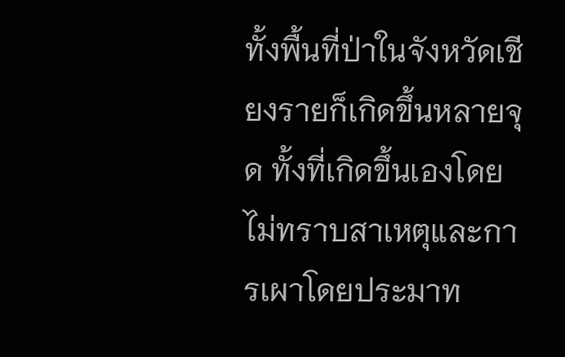ทั้งพื้นที่ป่าในจังหวัดเชียงรายก็เกิดขึ้นหลายจุด ทั้งที่เกิดขึ้นเองโดยไม่ทราบสาเหตุและการเผาโดยประมาท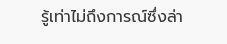รู้เท่าไม่ถึงการณ์ซึ่งล่า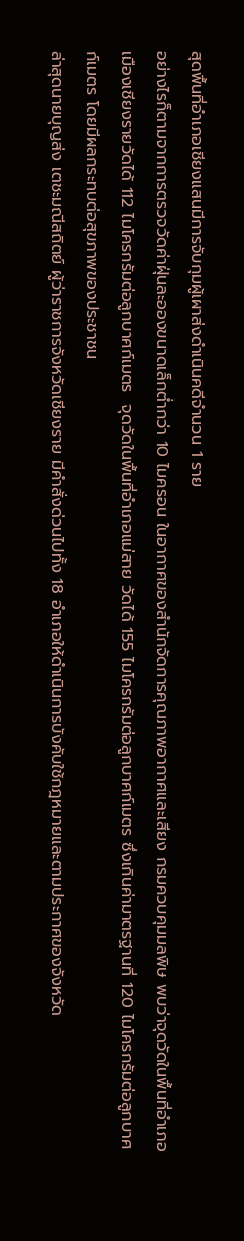สุดพื้นที่อำเภอเชียงแสนมีการจับกุมผู้เผาส่งดำเนินคดีจำนวน 1 ราย
อย่างไรก็ตามจากการตรวจวัดค่าฝุ่นละอองขนาดเล็กต่ำกว่า 10 ไมครอน ในอากาศของสำนักจัดการคุณภาพอากาศและเสียง กรมควบคุมมลพิษ พบว่าจุดวัดในพื้นที่อำเภอเมืองเชียงรายวัดได้ 112 ไมโครกรัมต่อลูกบาศก์เมตร  จุดวัดในพื้นที่อำเภอแม่สาย วัดได้ 155 ไมโครกรัมต่อลูกบาศก์เมตร ซึ่งเกินค่ามาตรฐานที่ 120 ไมโครกรัมต่อลูกบาศก์เมตร โดยมีผลกระทบต่อสุขภาพของประชาชน
ล่าสุดนายบุญส่ง เตชะมณีสถิตย์ ผู้ว่าราชการจังหวัดเชียงราย มีคำสั่งด่วนไปทั้ง 18 อำเภอให้ดำเนินการบังคับใช้กฎหมายและตามประกาศของจังหวัด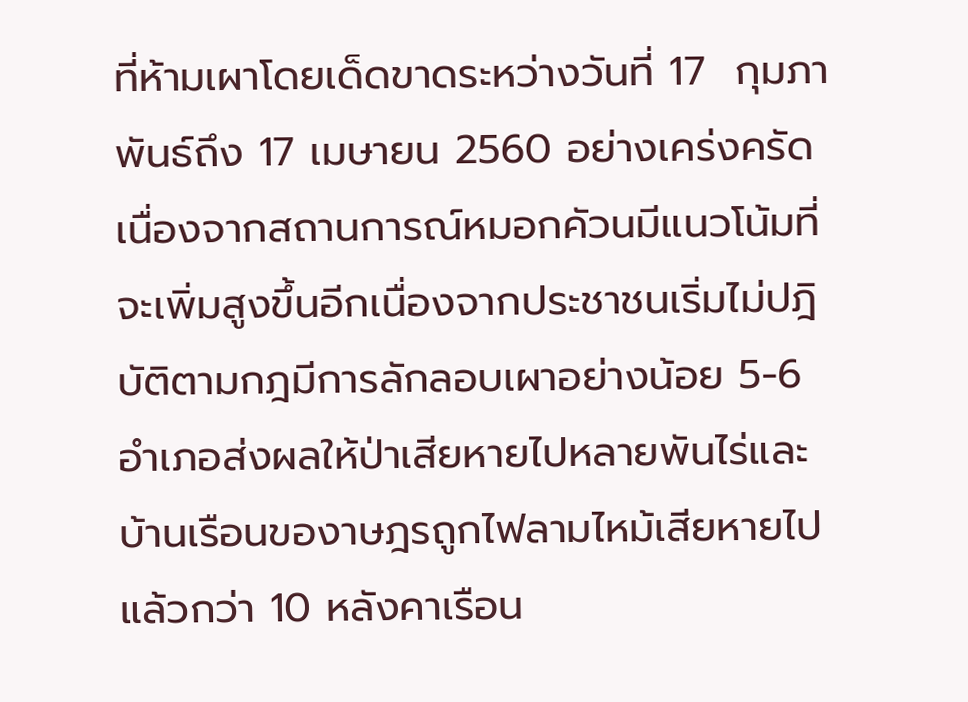ที่ห้ามเผาโดยเด็ดขาดระหว่างวันที่ 17  กุมภาพันธ์ถึง 17 เมษายน 2560 อย่างเคร่งครัดเนื่องจากสถานการณ์หมอกคัวนมีแนวโน้มที่จะเพิ่มสูงขึ้นอีกเนื่องจากประชาชนเริ่มไม่ปฎิบัติตามกฎมีการลักลอบเผาอย่างน้อย 5-6 อำเภอส่งผลให้ป่าเสียหายไปหลายพันไร่และบ้านเรือนของาษฎรถูกไฟลามไหม้เสียหายไปแล้วกว่า 10 หลังคาเรือน